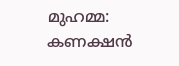മുഹമ്മ: കണക്ഷൻ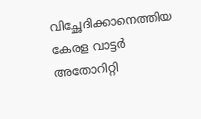വിച്ഛേദിക്കാനെത്തിയ കേരള വാട്ടർ അതോറിറ്റി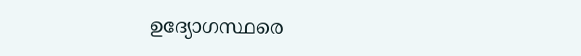ഉദ്യോഗസ്ഥരെ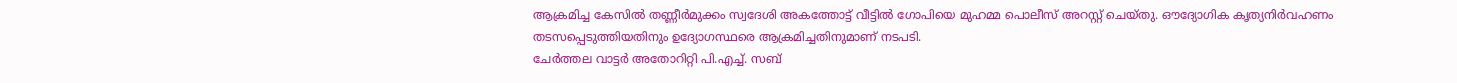ആക്രമിച്ച കേസിൽ തണ്ണീർമുക്കം സ്വദേശി അകത്തോട്ട് വീട്ടിൽ ഗോപിയെ മുഹമ്മ പൊലീസ് അറസ്റ്റ് ചെയ്തു. ഔദ്യോഗിക കൃത്യനിർവഹണം തടസപ്പെടുത്തിയതിനും ഉദ്യോഗസ്ഥരെ ആക്രമിച്ചതിനുമാണ് നടപടി.
ചേർത്തല വാട്ടർ അതോറിറ്റി പി.എച്ച്. സബ്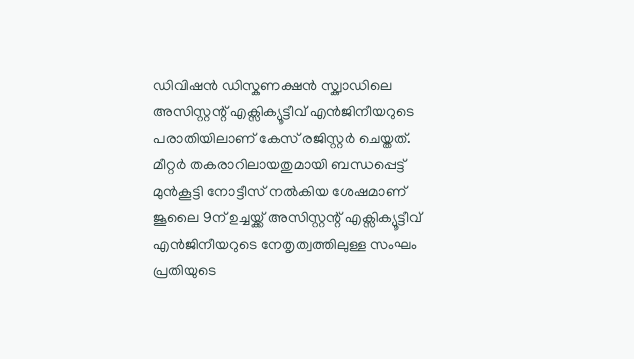ഡിവിഷൻ ഡിസ്കണക്ഷൻ സ്ക്വാഡിലെ അസിസ്റ്റന്റ് എക്സിക്യൂട്ടീവ് എൻജിനീയറുടെ പരാതിയിലാണ് കേസ് രജിസ്റ്റർ ചെയ്തത്.
മീറ്റർ തകരാറിലായതുമായി ബന്ധപ്പെട്ട് മുൻകൂട്ടി നോട്ടീസ് നൽകിയ ശേഷമാണ് ജൂലൈ 9ന് ഉച്ചയ്ക്ക് അസിസ്റ്റന്റ് എക്സിക്യൂട്ടീവ് എൻജിനീയറുടെ നേതൃത്വത്തിലുള്ള സംഘം പ്രതിയുടെ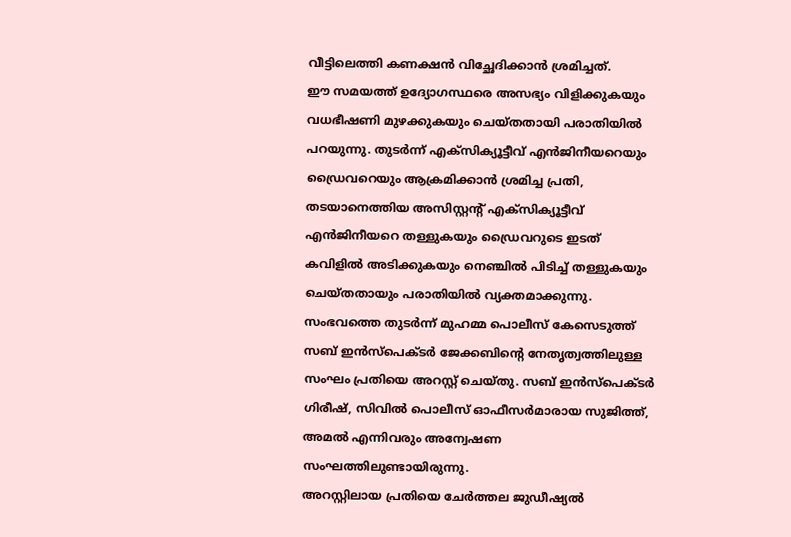വീട്ടിലെത്തി കണക്ഷൻ വിച്ഛേദിക്കാൻ ശ്രമിച്ചത്.
ഈ സമയത്ത് ഉദ്യോഗസ്ഥരെ അസഭ്യം വിളിക്കുകയും വധഭീഷണി മുഴക്കുകയും ചെയ്തതായി പരാതിയിൽ പറയുന്നു. തുടർന്ന് എക്സിക്യൂട്ടീവ് എൻജിനീയറെയും ഡ്രൈവറെയും ആക്രമിക്കാൻ ശ്രമിച്ച പ്രതി, തടയാനെത്തിയ അസിസ്റ്റന്റ് എക്സിക്യൂട്ടീവ് എൻജിനീയറെ തള്ളുകയും ഡ്രൈവറുടെ ഇടത് കവിളിൽ അടിക്കുകയും നെഞ്ചിൽ പിടിച്ച് തള്ളുകയും ചെയ്തതായും പരാതിയിൽ വ്യക്തമാക്കുന്നു.
സംഭവത്തെ തുടർന്ന് മുഹമ്മ പൊലീസ് കേസെടുത്ത് സബ് ഇൻസ്പെക്ടർ ജേക്കബിന്റെ നേതൃത്വത്തിലുള്ള സംഘം പ്രതിയെ അറസ്റ്റ് ചെയ്തു. സബ് ഇൻസ്പെക്ടർ ഗിരീഷ്, സിവിൽ പൊലീസ് ഓഫീസർമാരായ സുജിത്ത്, അമൽ എന്നിവരും അന്വേഷണ സംഘത്തിലുണ്ടായിരുന്നു.
അറസ്റ്റിലായ പ്രതിയെ ചേർത്തല ജുഡീഷ്യൽ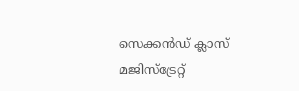സെക്കൻഡ് ക്ലാസ് മജിസ്ട്രേറ്റ്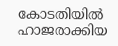കോടതിയിൽ ഹാജരാക്കിയ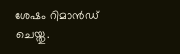ശേഷം റിമാൻഡ് ചെയ്തു.